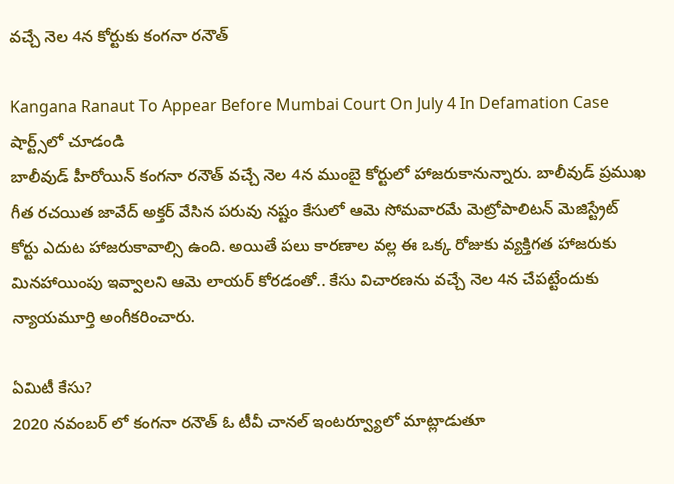వచ్చే నెల 4న కోర్టుకు కంగనా రనౌత్

Kangana Ranaut To Appear Before Mumbai Court On July 4 In Defamation Case
షార్ట్స్‌లో చూడండి
బాలీవుడ్ హీరోయిన్ కంగనా రనౌత్ వచ్చే నెల 4న ముంబై కోర్టులో హాజరుకానున్నారు. బాలీవుడ్ ప్రముఖ గీత రచయిత జావేద్ అక్తర్ వేసిన పరువు నష్టం కేసులో ఆమె సోమవారమే మెట్రోపాలిటన్ మెజిస్ట్రేట్ కోర్టు ఎదుట హాజరుకావాల్సి ఉంది. అయితే పలు కారణాల వల్ల ఈ ఒక్క రోజుకు వ్యక్తిగత హాజరుకు మినహాయింపు ఇవ్వాలని ఆమె లాయర్ కోరడంతో.. కేసు విచారణను వచ్చే నెల 4న చేపట్టేందుకు న్యాయమూర్తి అంగీకరించారు.

ఏమిటీ కేసు?
2020 నవంబర్ లో కంగనా రనౌత్ ఓ టీవీ చానల్ ఇంటర్వ్యూలో మాట్లాడుతూ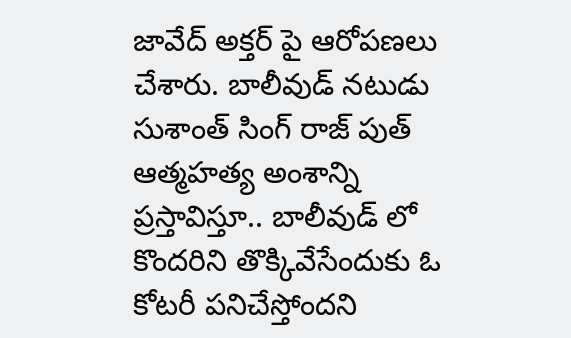జావేద్ అక్తర్ పై ఆరోపణలు చేశారు. బాలీవుడ్ నటుడు సుశాంత్ సింగ్ రాజ్ పుత్ ఆత్మహత్య అంశాన్ని ప్రస్తావిస్తూ.. బాలీవుడ్ లో కొందరిని తొక్కివేసేందుకు ఓ కోటరీ పనిచేస్తోందని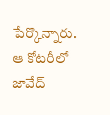పేర్కొన్నారు. ఆ కోటరీలో జావేద్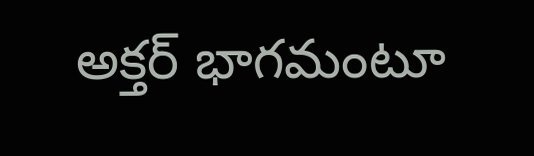అక్తర్ భాగమంటూ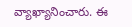వ్యాఖ్యానించారు. ఈ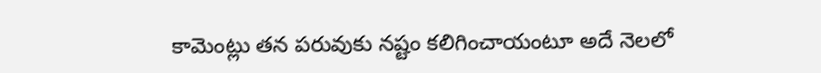కామెంట్లు తన పరువుకు నష్టం కలిగించాయంటూ అదే నెలలో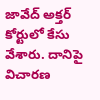జావేద్ అక్తర్ కోర్టులో కేసు వేశారు. దానిపై విచారణ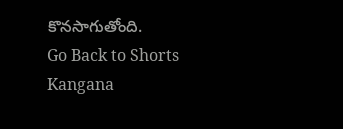కొనసాగుతోంది.
Go Back to Shorts
Kangana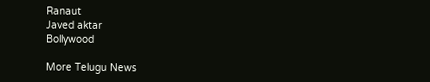Ranaut
Javed aktar
Bollywood

More Telugu News